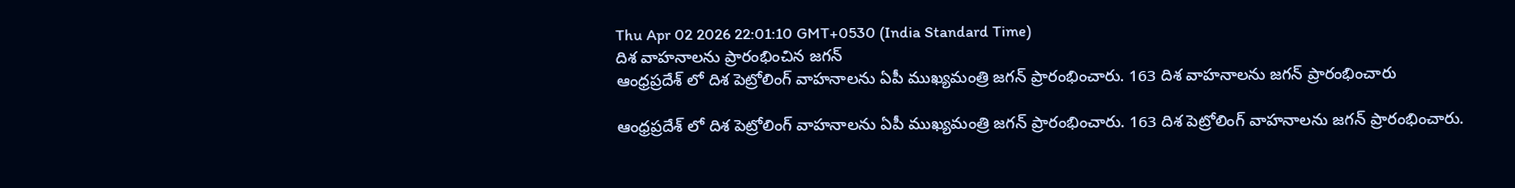Thu Apr 02 2026 22:01:10 GMT+0530 (India Standard Time)
దిశ వాహనాలను ప్రారంభించిన జగన్
ఆంధ్రప్రదేశ్ లో దిశ పెట్రోలింగ్ వాహనాలను ఏపీ ముఖ్యమంత్రి జగన్ ప్రారంభించారు. 163 దిశ వాహనాలను జగన్ ప్రారంభించారు

ఆంధ్రప్రదేశ్ లో దిశ పెట్రోలింగ్ వాహనాలను ఏపీ ముఖ్యమంత్రి జగన్ ప్రారంభించారు. 163 దిశ పెట్రోలింగ్ వాహనాలను జగన్ ప్రారంభించారు.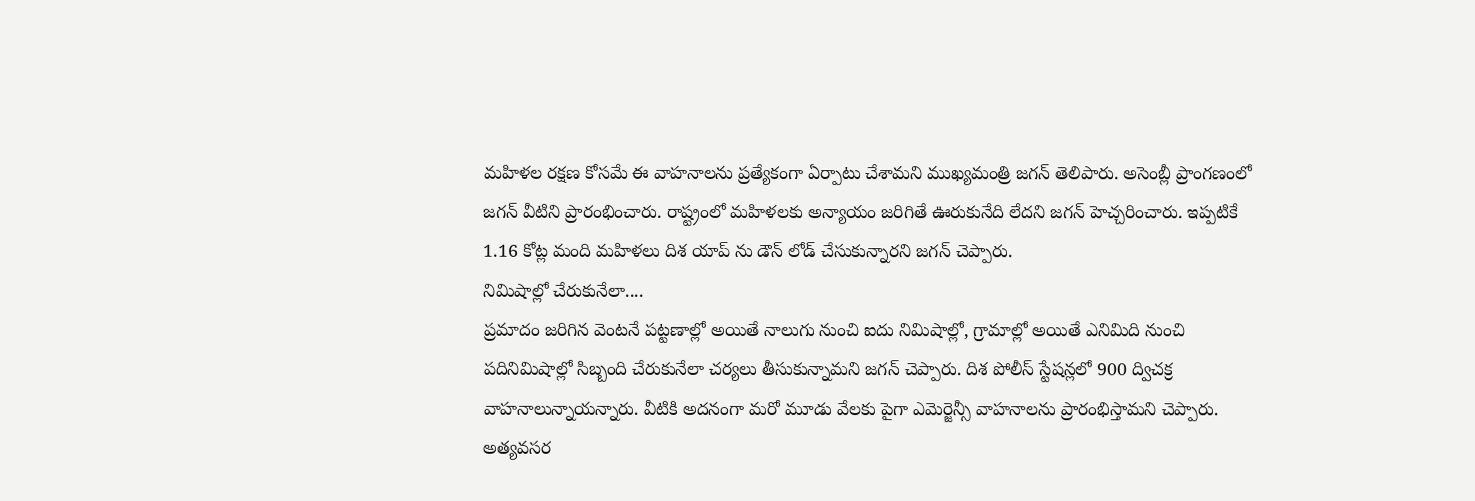మహిళల రక్షణ కోసమే ఈ వాహనాలను ప్రత్యేకంగా ఏర్పాటు చేశామని ముఖ్యమంత్రి జగన్ తెలిపారు. అసెంబ్లీ ప్రాంగణంలో జగన్ వీటిని ప్రారంభించారు. రాష్ట్రంలో మహిళలకు అన్యాయం జరిగితే ఊరుకునేది లేదని జగన్ హెచ్చరించారు. ఇప్పటికే 1.16 కోట్ల మంది మహిళలు దిశ యాప్ ను డౌన్ లోడ్ చేసుకున్నారని జగన్ చెప్పారు.
నిమిషాల్లో చేరుకునేలా....
ప్రమాదం జరిగిన వెంటనే పట్టణాల్లో అయితే నాలుగు నుంచి ఐదు నిమిషాల్లో, గ్రామాల్లో అయితే ఎనిమిది నుంచి పదినిమిషాల్లో సిబ్బంది చేరుకునేలా చర్యలు తీసుకున్నామని జగన్ చెప్పారు. దిశ పోలీస్ స్టేషన్లలో 900 ద్విచక్ర వాహనాలున్నాయన్నారు. వీటికి అదనంగా మరో మూడు వేలకు పైగా ఎమెర్జెన్సీ వాహనాలను ప్రారంభిస్తామని చెప్పారు. అత్యవసర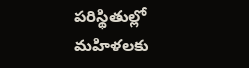పరిస్థితుల్లో మహిళలకు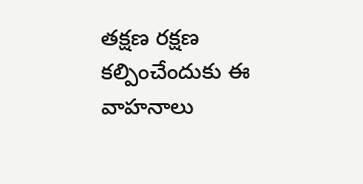తక్షణ రక్షణ కల్పించేందుకు ఈ వాహనాలు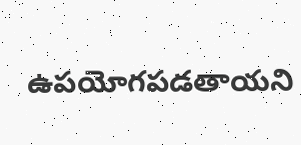ఉపయోగపడతాయని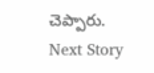చెప్పారు.
Next Story